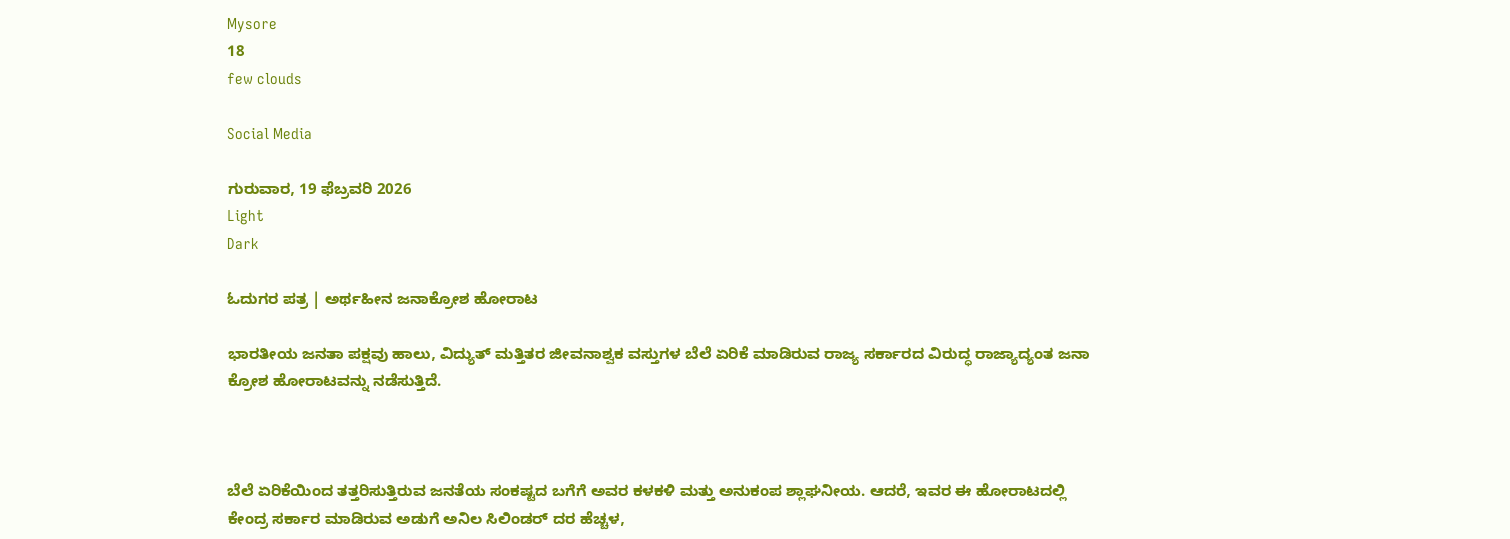Mysore
18
few clouds

Social Media

ಗುರುವಾರ, 19 ಫೆಬ್ರವರಿ 2026
Light
Dark

ಓದುಗರ ಪತ್ರ | ಅರ್ಥಹೀನ ಜನಾಕ್ರೋಶ ಹೋರಾಟ

ಭಾರತೀಯ ಜನತಾ ಪಕ್ಷವು ಹಾಲು, ವಿದ್ಯುತ್ ಮತ್ತಿತರ ಜೀವನಾಶ್ವಕ ವಸ್ತುಗಳ ಬೆಲೆ ಏರಿಕೆ ಮಾಡಿರುವ ರಾಜ್ಯ ಸರ್ಕಾರದ ವಿರುದ್ಧ ರಾಜ್ಯಾದ್ಯಂತ ಜನಾ ಕ್ರೋಶ ಹೋರಾಟವನ್ನು ನಡೆಸುತ್ತಿದೆ.



ಬೆಲೆ ಏರಿಕೆಯಿಂದ ತತ್ತರಿಸುತ್ತಿರುವ ಜನತೆಯ ಸಂಕಷ್ಟದ ಬಗೆಗೆ ಅವರ ಕಳಕಳಿ ಮತ್ತು ಅನುಕಂಪ ಶ್ಲಾಘನೀಯ. ಆದರೆ, ಇವರ ಈ ಹೋರಾಟದಲ್ಲಿ ಕೇಂದ್ರ ಸರ್ಕಾರ ಮಾಡಿರುವ ಅಡುಗೆ ಅನಿಲ ಸಿಲಿಂಡರ್ ದರ ಹೆಚ್ಚಳ,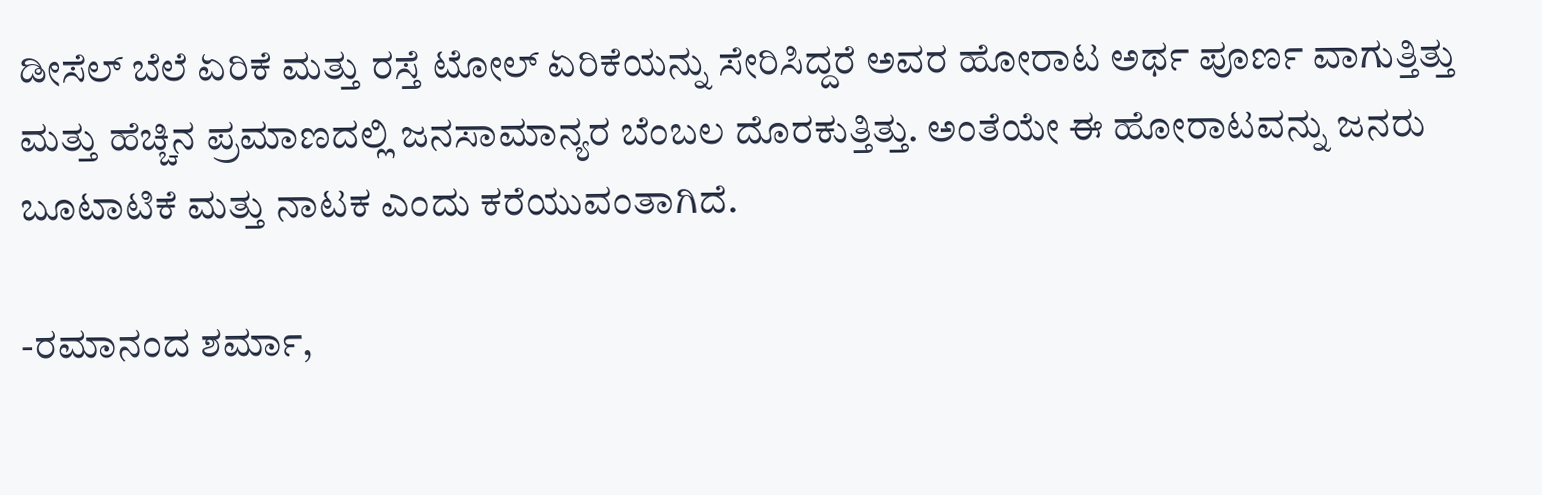ಡೀಸೆಲ್ ಬೆಲೆ ಏರಿಕೆ ಮತ್ತು ರಸ್ತೆ ಟೋಲ್ ಏರಿಕೆಯನ್ನು ಸೇರಿಸಿದ್ದರೆ ಅವರ ಹೋರಾಟ ಅರ್ಥ ಪೂರ್ಣ ವಾಗುತ್ತಿತ್ತು ಮತ್ತು ಹೆಚ್ಚಿನ ಪ್ರಮಾಣದಲ್ಲಿ ಜನಸಾಮಾನ್ಯರ ಬೆಂಬಲ ದೊರಕುತ್ತಿತ್ತು. ಅಂತೆಯೇ ಈ ಹೋರಾಟವನ್ನು ಜನರು ಬೂಟಾಟಿಕೆ ಮತ್ತು ನಾಟಕ ಎಂದು ಕರೆಯುವಂತಾಗಿದೆ.

-ರಮಾನಂದ ಶರ್ಮಾ,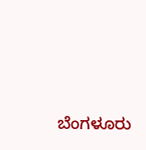ಬೆಂಗಳೂರು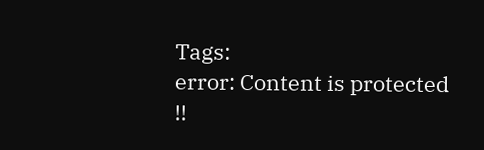Tags:
error: Content is protected !!